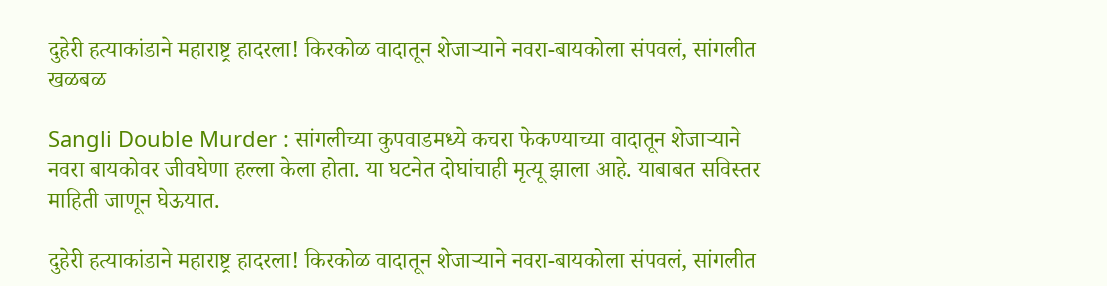दुहेरी हत्याकांडाने महाराष्ट्र हादरला! किरकोळ वादातून शेजाऱ्याने नवरा-बायकोला संपवलं, सांगलीत खळबळ

Sangli Double Murder : सांगलीच्या कुपवाडमध्ये कचरा फेकण्याच्या वादातून शेजाऱ्याने नवरा बायकोवर जीवघेणा हल्ला केला होता. या घटनेत दोघांचाही मृत्यू झाला आहे. याबाबत सविस्तर माहिती जाणून घेऊयात.

दुहेरी हत्याकांडाने महाराष्ट्र हादरला! किरकोळ वादातून शेजाऱ्याने नवरा-बायकोला संपवलं, सांगलीत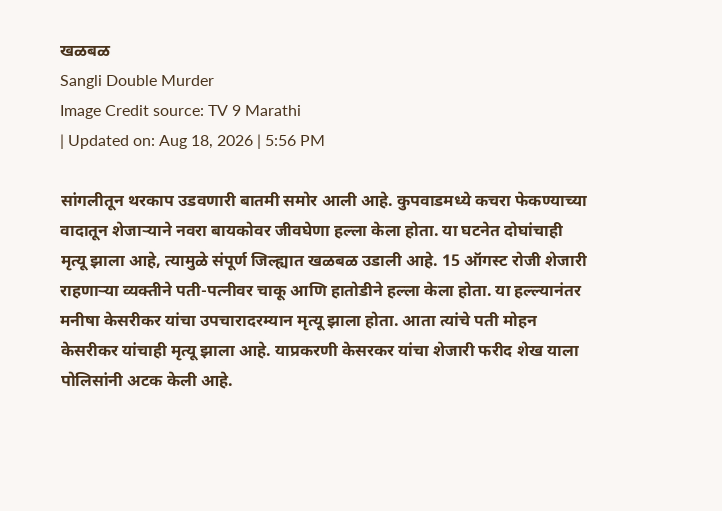खळबळ
Sangli Double Murder
Image Credit source: TV 9 Marathi
| Updated on: Aug 18, 2026 | 5:56 PM

सांगलीतून थरकाप उडवणारी बातमी समोर आली आहे. कुपवाडमध्ये कचरा फेकण्याच्या वादातून शेजाऱ्याने नवरा बायकोवर जीवघेणा हल्ला केला होता. या घटनेत दोघांचाही मृत्यू झाला आहे, त्यामुळे संपूर्ण जिल्ह्यात खळबळ उडाली आहे. 15 ऑगस्ट रोजी शेजारी राहणाऱ्या व्यक्तीने पती-पत्नीवर चाकू आणि हातोडीने हल्ला केला होता. या हल्ल्यानंतर मनीषा केसरीकर यांचा उपचारादरम्यान मृत्यू झाला होता. आता त्यांचे पती मोहन केसरीकर यांचाही मृत्यू झाला आहे. याप्रकरणी केसरकर यांचा शेजारी फरीद शेख याला पोलिसांनी अटक केली आहे.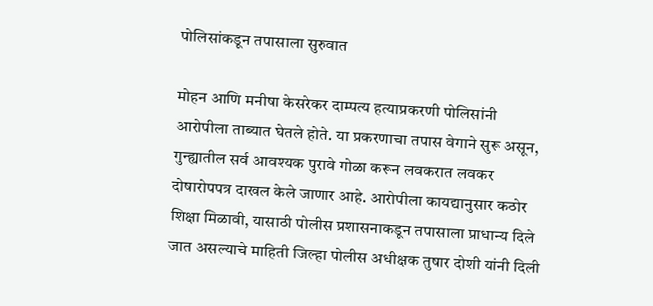पोलिसांकडून तपासाला सुरुवात

मोहन आणि मनीषा केसरेकर दाम्पत्य हत्याप्रकरणी पोलिसांनी आरोपीला ताब्यात घेतले होते. या प्रकरणाचा तपास वेगाने सुरू असून, गुन्ह्यातील सर्व आवश्यक पुरावे गोळा करून लवकरात लवकर दोषारोपपत्र दाखल केले जाणार आहे. आरोपीला कायद्यानुसार कठोर शिक्षा मिळावी, यासाठी पोलीस प्रशासनाकडून तपासाला प्राधान्य दिले जात असल्याचे माहिती जिल्हा पोलीस अधीक्षक तुषार दोशी यांनी दिली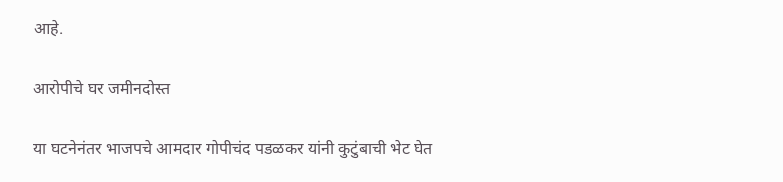आहे.

आरोपीचे घर जमीनदोस्त

या घटनेनंतर भाजपचे आमदार गोपीचंद पडळकर यांनी कुटुंबाची भेट घेत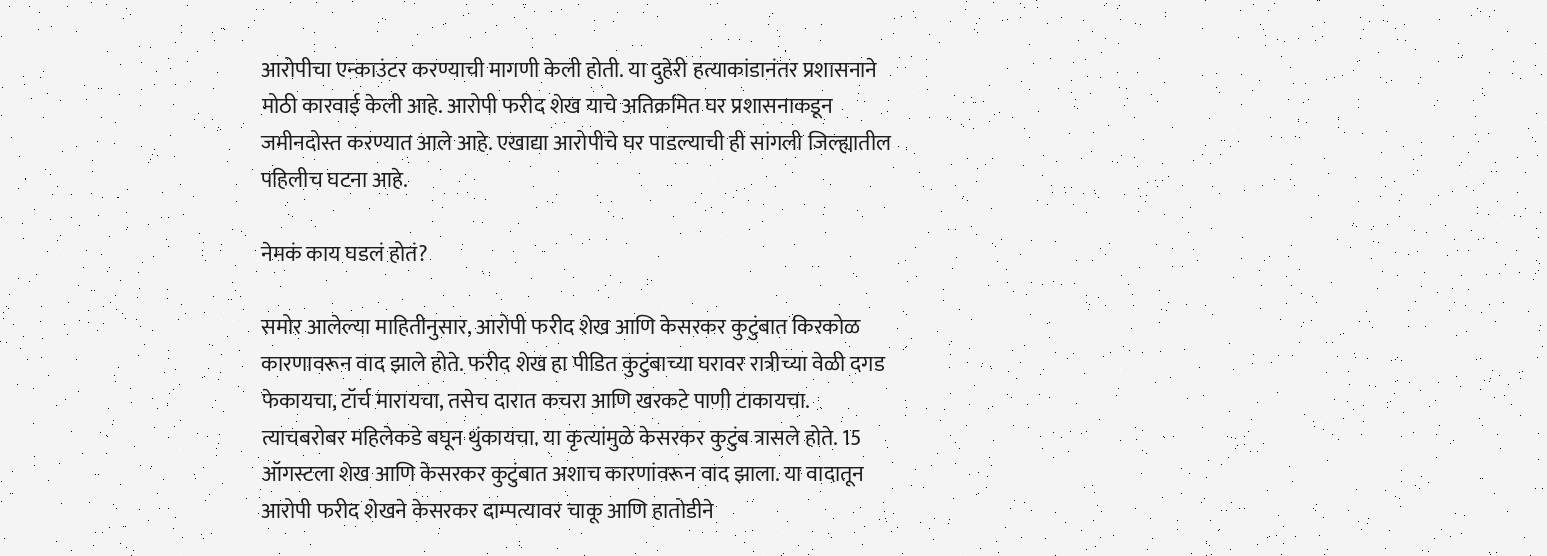आरोपीचा एन्काउंटर करण्याची मागणी केली होती. या दुहेरी हत्याकांडानंतर प्रशासनाने मोठी कारवाई केली आहे. आरोपी फरीद शेख याचे अतिक्रमित घर प्रशासनाकडून जमीनदोस्त करण्यात आले आहे. एखाद्या आरोपीचे घर पाडल्याची ही सांगली जिल्ह्यातील पहिलीच घटना आहे.

नेमकं काय घडलं होतं?

समोर आलेल्या माहितीनुसार, आरोपी फरीद शेख आणि केसरकर कुटुंबात किरकोळ कारणावरून वाद झाले होते. फरीद शेख हा पीडित कुटुंबाच्या घरावर रात्रीच्या वेळी दगड फेकायचा, टॉर्च मारायचा, तसेच दारात कचरा आणि खरकटे पाणी टाकायचा. त्याचबरोबर महिलेकडे बघून थुंकायचा. या कृत्यांमुळे केसरकर कुटुंब त्रासले होते. 15 ऑगस्टला शेख आणि केसरकर कुटुंबात अशाच कारणांवरून वाद झाला. या वादातून आरोपी फरीद शेखने केसरकर दाम्पत्यावर चाकू आणि हातोडीने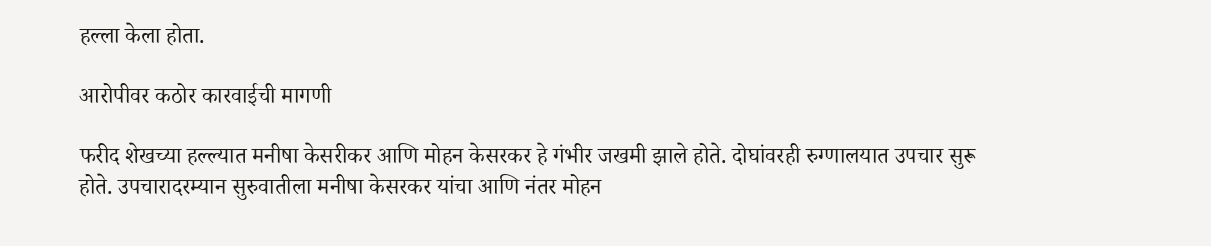हल्ला केला होता.

आरोपीवर कठोर कारवाईची मागणी

फरीद शेखच्या हल्ल्यात मनीषा केसरीकर आणि मोहन केसरकर हे गंभीर जखमी झाले होते. दोघांवरही रुग्णालयात उपचार सुरू होते. उपचारादरम्यान सुरुवातीला मनीषा केसरकर यांचा आणि नंतर मोहन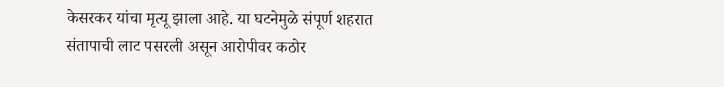केसरकर यांचा मृत्यू झाला आहे. या घटनेमुळे संपूर्ण शहरात संतापाची लाट पसरली असून आरोपीवर कठोर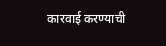कारवाई करण्याची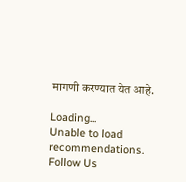मागणी करण्यात येत आहे.

Loading...
Unable to load recommendations.
Follow Us